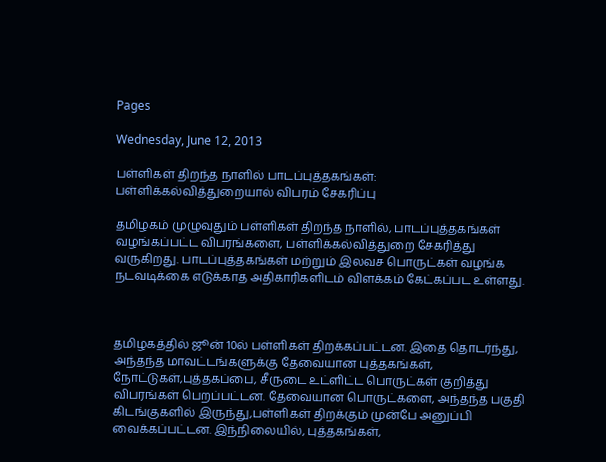Pages

Wednesday, June 12, 2013

பள்ளிகள் திறந்த நாளில் பாடப்புத்தகங்கள்: பள்ளிக்கல்வித்துறையால் விபரம் சேகரிப்பு

தமிழகம் முழுவுதும் பள்ளிகள் திறந்த நாளில், பாடப்புத்தகங்கள் வழங்கப்பட்ட விபரங்களை, பள்ளிக்கல்வித்துறை சேகரித்து வருகிறது. பாடப்புத்தகங்கள் மற்றும் இலவச பொருட்கள் வழங்க நடவடிக்கை எடுக்காத அதிகாரிகளிடம் விளக்கம் கேட்கப்பட உள்ளது.



தமிழகத்தில் ஜூன் 10ல் பள்ளிகள் திறக்கப்பட்டன. இதை தொடர்ந்து, அந்தந்த மாவட்டங்களுக்கு தேவையான புத்தகங்கள், நோட்டுகள்,புத்தகப்பை, சீருடை உட்ளிட்ட பொருட்கள் குறித்து விபரங்கள் பெறப்பட்டன. தேவையான பொருட்களை, அந்தந்த பகுதி கிடங்குகளில் இருந்து,பள்ளிகள் திறக்கும் முன்பே அனுப்பி வைக்கப்பட்டன. இந்நிலையில், புத்தகங்கள்,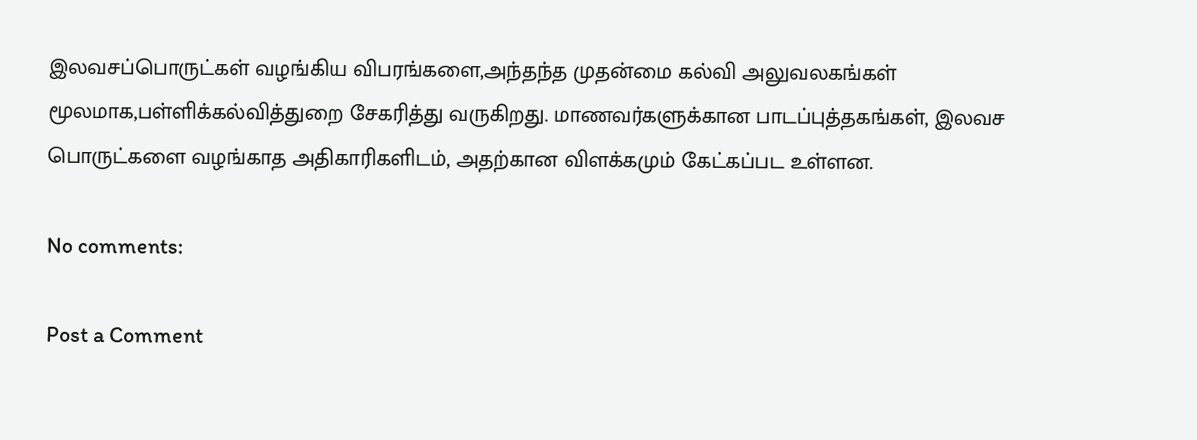இலவசப்பொருட்கள் வழங்கிய விபரங்களை,அந்தந்த முதன்மை கல்வி அலுவலகங்கள் மூலமாக,பள்ளிக்கல்வித்துறை சேகரித்து வருகிறது. மாணவர்களுக்கான பாடப்புத்தகங்கள், இலவச பொருட்களை வழங்காத அதிகாரிகளிடம், அதற்கான விளக்கமும் கேட்கப்பட உள்ளன.

No comments:

Post a Comment